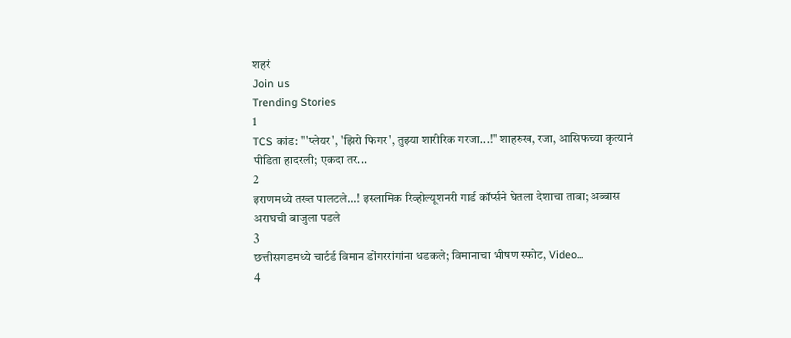शहरं
Join us
Trending Stories
1
TCS कांड: "'प्लेयर', 'झिरो फिगर', तुझ्या शारीरिक गरजा...!" शाहरुख, रजा, आसिफच्या कृत्यानं पीडिता हादरली; एकदा तर...
2
इराणमध्ये तख्त पालटले...! इस्लामिक रिव्होल्यूशनरी गार्ड कॉर्प्सने घेतला देशाचा ताबा; अब्बास अराघची बाजुला पडले
3
छत्तीसगडमध्ये चार्टर्ड विमान डोंगररांगांना धडकले; विमानाचा भीषण स्फोट, Video...
4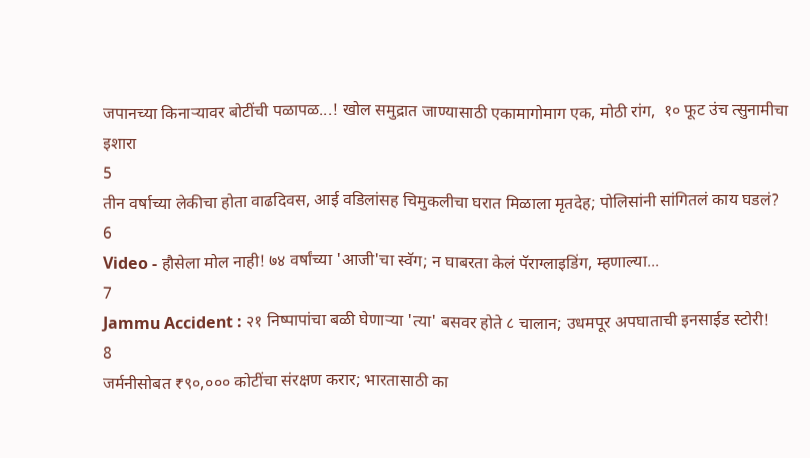जपानच्या किनाऱ्यावर बोटींची पळापळ...! खोल समुद्रात जाण्यासाठी एकामागोमाग एक, मोठी रांग,  १० फूट उंच त्सुनामीचा इशारा
5
तीन वर्षाच्या लेकीचा होता वाढदिवस, आई वडिलांसह चिमुकलीचा घरात मिळाला मृतदेह; पोलिसांनी सांगितलं काय घडलं?
6
Video - हौसेला मोल नाही! ७४ वर्षांच्या 'आजी'चा स्वॅग; न घाबरता केलं पॅराग्लाइडिंग, म्हणाल्या...
7
Jammu Accident : २१ निष्पापांचा बळी घेणाऱ्या 'त्या' बसवर होते ८ चालान; उधमपूर अपघाताची इनसाईड स्टोरी!
8
जर्मनीसोबत ₹९०,००० कोटींचा संरक्षण करार; भारतासाठी का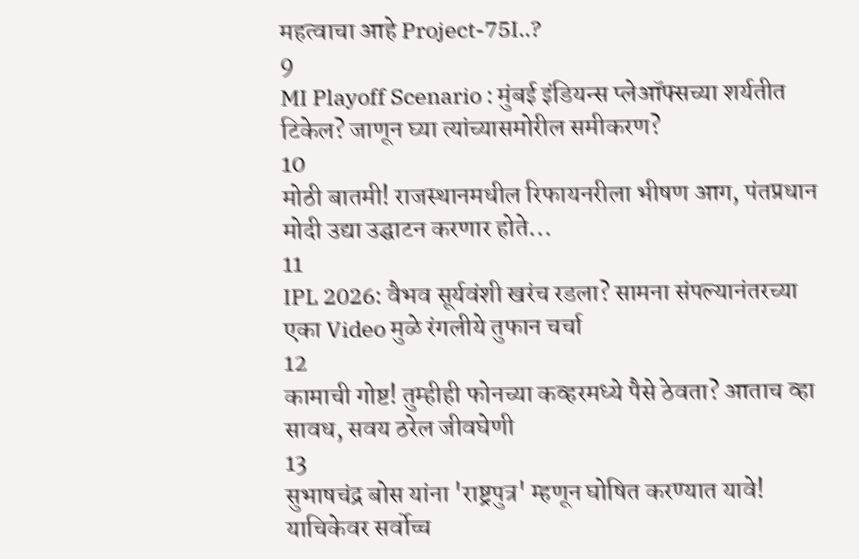महत्वाचा आहे Project-75I..?
9
MI Playoff Scenario : मुंबई इंडियन्स प्लेऑफ्सच्या शर्यतीत टिकेल? जाणून घ्या त्यांच्यासमोरील समीकरण?
10
मोठी बातमी! राजस्थानमधील रिफायनरीला भीषण आग, पंतप्रधान मोदी उद्या उद्घाटन करणार होते...
11
IPL 2026: वैभव सूर्यवंशी खरंच रडला? सामना संपल्यानंतरच्या एका Video मुळे रंगलीये तुफान चर्चा
12
कामाची गोष्ट! तुम्हीही फोनच्या कव्हरमध्ये पैसे ठेवता? आताच व्हा सावध, सवय ठरेल जीवघेणी
13
सुभाषचंद्र बोस यांना 'राष्ट्रपुत्र' म्हणून घोषित करण्यात यावे! याचिकेवर सर्वोच्च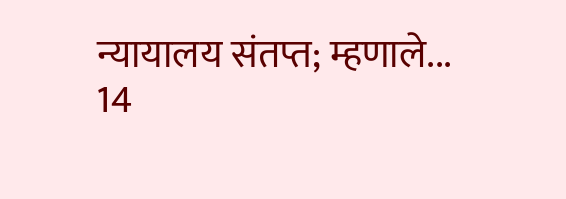न्यायालय संतप्त; म्हणाले...
14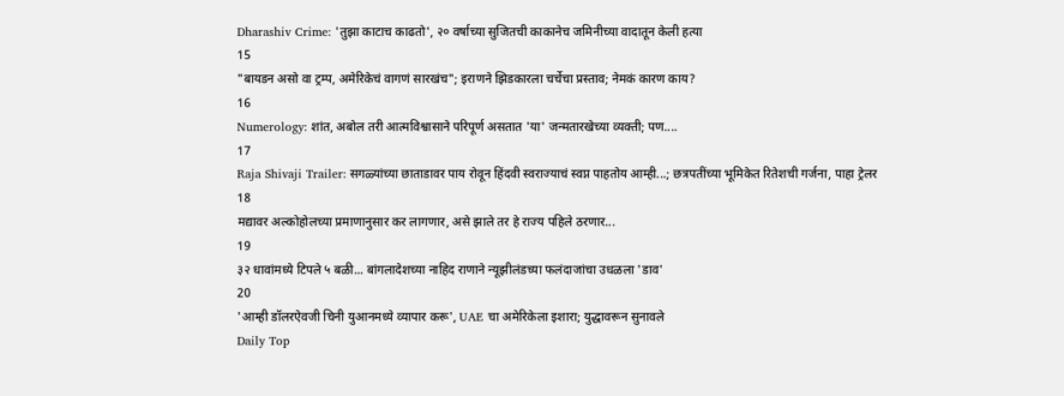Dharashiv Crime: 'तुझा काटाच काढतो', २० वर्षाच्या सुजितची काकानेच जमिनीच्या वादातून केली हत्या
15
"बायडन असो वा ट्रम्प, अमेरिकेचं वागणं सारखंच"; इराणने झिडकारला चर्चेचा प्रस्ताव; नेमकं कारण काय?
16
Numerology: शांत, अबोल तरी आत्मविश्वासाने परिपूर्ण असतात 'या' जन्मतारखेच्या व्यक्ती; पण....
17
Raja Shivaji Trailer: सगळ्यांच्या छाताडावर पाय रोवून हिंदवी स्वराज्याचं स्वप्न पाहतोय आम्ही...; छत्रपतींच्या भूमिकेत रितेशची गर्जना, पाहा ट्रेलर
18
मद्यावर अल्कोहोलच्या प्रमाणानुसार कर लागणार, असे झाले तर हे राज्य पहिले ठरणार...
19
३२ धावांमध्ये टिपले ५ बळी... बांगलादेशच्या नाहिद राणाने न्यूझीलंडच्या फलंदाजांचा उधळला 'डाव'
20
'आम्ही डॉलरऐवजी चिनी युआनमध्ये व्यापार करू', UAE चा अमेरिकेला इशारा; युद्धावरून सुनावले
Daily Top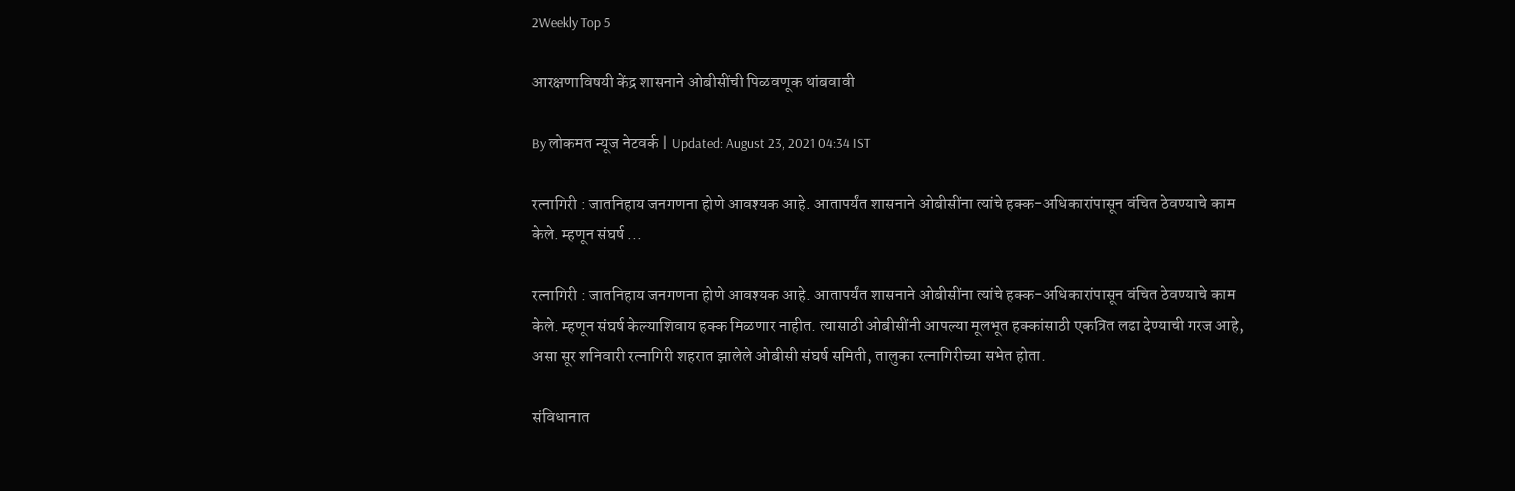2Weekly Top 5

आरक्षणाविषयी केंद्र शासनाने ओबीसींची पिळवणूक थांबवावी

By लोकमत न्यूज नेटवर्क | Updated: August 23, 2021 04:34 IST

रत्नागिरी : जातनिहाय जनगणना होणे आवश्यक आहे. आतापर्यंत शासनाने ओबीसींना त्यांचे हक्क-अधिकारांपासून वंचित ठेवण्याचे काम केले. म्हणून संघर्ष ...

रत्नागिरी : जातनिहाय जनगणना होणे आवश्यक आहे. आतापर्यंत शासनाने ओबीसींना त्यांचे हक्क-अधिकारांपासून वंचित ठेवण्याचे काम केले. म्हणून संघर्ष केल्याशिवाय हक्क मिळणार नाहीत. त्यासाठी ओबीसींनी आपल्या मूलभूत हक्कांसाठी एकत्रित लढा देण्याची गरज आहे, असा सूर शनिवारी रत्नागिरी शहरात झालेले ओबीसी संघर्ष समिती, तालुका रत्नागिरीच्या सभेत होता.

संविधानात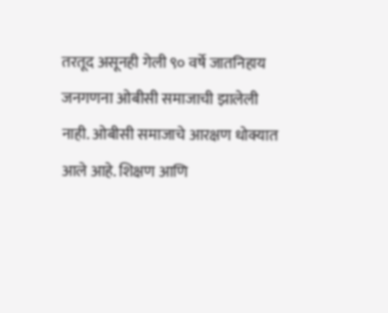तरतूद असूनही गेली ९० वर्षे जातनिहाय जनगणना ओबीसी समाजाची झालेली नाही. ओबीसी समाजाचे आरक्षण धोक्यात आले आहे. शिक्षण आणि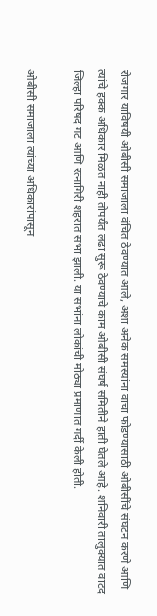रोजगार याविषयी ओबीसी समाजाला वंचित ठेवण्यात आले, अशा अनेक समस्यांना वाचा फोडण्यासाठी ओबीसींचे संघटन करणे आणि त्यांचे हक्क अधिकार मिळत नाही तोपर्यंत लढा सुरू ठेवण्याचे काम ओबीसी संघर्ष समितीने हाती घेतले आहे. शनिवारी तालुक्यात वाटद जिल्हा परिषद गट आणि रत्नागिरी शहरात सभा झाली. या सभांना लोकांची मोठ्या प्रमाणात गर्दी केली होती.

ओबीसी समाजाला त्यांच्या अधिकारांपासून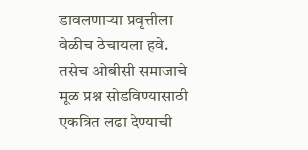डावलणाऱ्या प्रवृत्तीला वेळीच ठेचायला हवे. तसेच ओबीसी समाजाचे मूळ प्रश्न सोडविण्यासाठी एकत्रित लढा देण्याची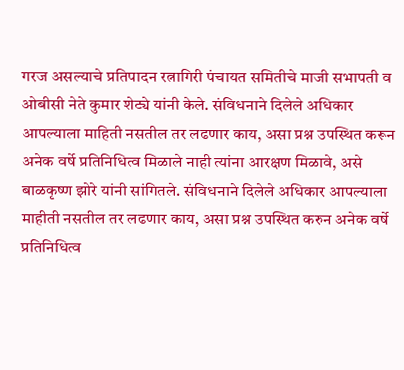गरज असल्याचे प्रतिपादन रत्नागिरी पंचायत समितीचे माजी सभापती व ओबीसी नेते कुमार शेट्ये यांनी केले. संविधनाने दिलेले अधिकार आपल्याला माहिती नसतील तर लढणार काय, असा प्रश्न उपस्थित करून अनेक वर्षे प्रतिनिधित्व मिळाले नाही त्यांना आरक्षण मिळावे, असे बाळकृष्ण झोरे यांनी सांगितले. संविधनाने दिलेले अधिकार आपल्याला माहीती नसतील तर लढणार काय, असा प्रश्न उपस्थित करुन अनेक वर्षे प्रतिनिधित्व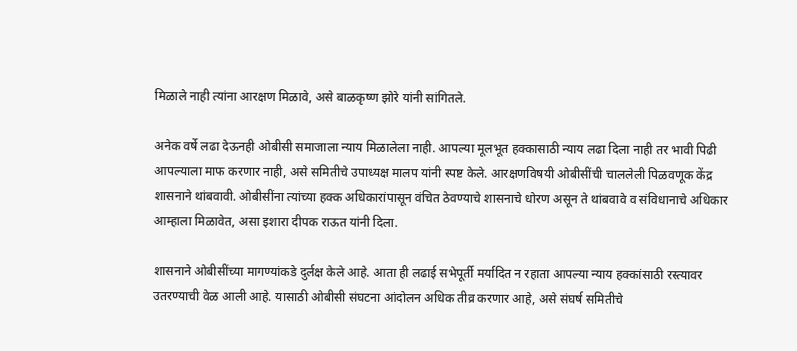मिळाले नाही त्यांना आरक्षण मिळावे, असे बाळकृष्ण झोरे यांनी सांगितले.

अनेक वर्षे लढा देऊनही ओबीसी समाजाला न्याय मिळालेला नाही. आपल्या मूलभूत हक्कासाठी न्याय लढा दिला नाही तर भावी पिढी आपल्याला माफ करणार नाही, असे समितीचे उपाध्यक्ष मालप यांनी स्पष्ट केले. आरक्षणविषयी ओबीसींची चाललेली पिळवणूक केंद्र शासनाने थांबवावी. ओबीसींना त्यांच्या हक्क अधिकारांपासून वंचित ठेवण्याचे शासनाचे धोरण असून ते थांबवावे व संविधानाचे अधिकार आम्हाला मिळावेत, असा इशारा दीपक राऊत यांनी दिला.

शासनाने ओबीसींच्या मागण्यांकडे दुर्लक्ष केले आहे. आता ही लढाई सभेपूर्ती मर्यादित न रहाता आपल्या न्याय हक्कांसाठी रस्त्यावर उतरण्याची वेळ आली आहे. यासाठी ओबीसी संघटना आंदोलन अधिक तीव्र करणार आहे, असे संघर्ष समितीचे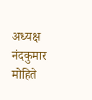अध्यक्ष नंदकुमार मोहिते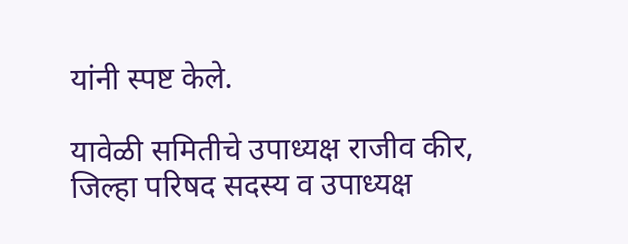यांनी स्पष्ट केले.

यावेळी समितीचे उपाध्यक्ष राजीव कीर, जिल्हा परिषद सदस्य व उपाध्यक्ष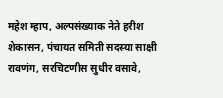महेश म्हाप, अल्पसंख्याक नेते हरीश शेकासन, पंचायत समिती सदस्या साक्षी रावणंग, सरचिटणीस सुधीर वसावे,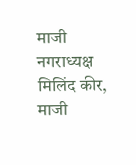माजी नगराध्यक्ष मिलिंद कीर, माजी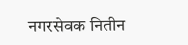नगरसेवक नितीन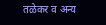तळेकर व अन्य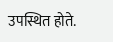उपस्थित होते.